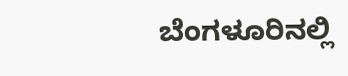ಬೆಂಗಳೂರಿನಲ್ಲಿ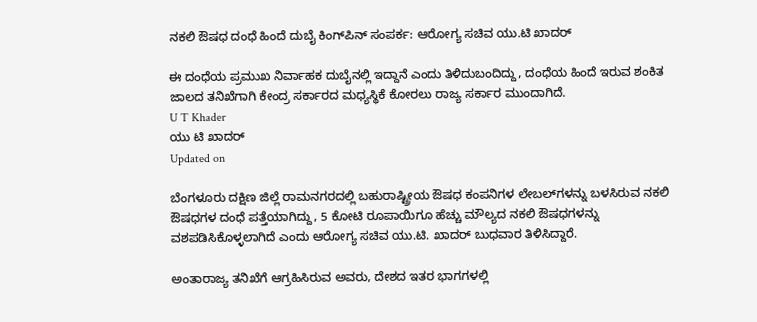ನಕಲಿ ಔಷಧ ದಂಧೆ ಹಿಂದೆ ದುಬೈ ಕಿಂಗ್‌ಪಿನ್ ಸಂಪರ್ಕ: ಆರೋಗ್ಯ ಸಚಿವ ಯು.ಟಿ ಖಾದರ್

ಈ ದಂಧೆಯ ಪ್ರಮುಖ ನಿರ್ವಾಹಕ ದುಬೈನಲ್ಲಿ ಇದ್ದಾನೆ ಎಂದು ತಿಳಿದುಬಂದಿದ್ದು, ದಂಧೆಯ ಹಿಂದೆ ಇರುವ ಶಂಕಿತ ಜಾಲದ ತನಿಖೆಗಾಗಿ ಕೇಂದ್ರ ಸರ್ಕಾರದ ಮಧ್ಯಸ್ಥಿಕೆ ಕೋರಲು ರಾಜ್ಯ ಸರ್ಕಾರ ಮುಂದಾಗಿದೆ.
U T Khader
ಯು ಟಿ ಖಾದರ್
Updated on

ಬೆಂಗಳೂರು ದಕ್ಷಿಣ ಜಿಲ್ಲೆ ರಾಮನಗರದಲ್ಲಿ ಬಹುರಾಷ್ಟ್ರೀಯ ಔಷಧ ಕಂಪನಿಗಳ ಲೇಬಲ್‌ಗಳನ್ನು ಬಳಸಿರುವ ನಕಲಿ ಔಷಧಗಳ ದಂಧೆ ಪತ್ತೆಯಾಗಿದ್ದು, 5 ಕೋಟಿ ರೂಪಾಯಿಗೂ ಹೆಚ್ಚು ಮೌಲ್ಯದ ನಕಲಿ ಔಷಧಗಳನ್ನು ವಶಪಡಿಸಿಕೊಳ್ಳಲಾಗಿದೆ ಎಂದು ಆರೋಗ್ಯ ಸಚಿವ ಯು.ಟಿ. ಖಾದರ್ ಬುಧವಾರ ತಿಳಿಸಿದ್ದಾರೆ.

ಅಂತಾರಾಜ್ಯ ತನಿಖೆಗೆ ಆಗ್ರಹಿಸಿರುವ ಅವರು, ದೇಶದ ಇತರ ಭಾಗಗಳಲ್ಲಿ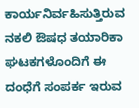ಕಾರ್ಯನಿರ್ವಹಿಸುತ್ತಿರುವ ನಕಲಿ ಔಷಧ ತಯಾರಿಕಾ ಘಟಕಗಳೊಂದಿಗೆ ಈ ದಂಧೆಗೆ ಸಂಪರ್ಕ ಇರುವ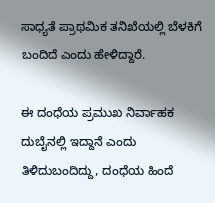ಸಾಧ್ಯತೆ ಪ್ರಾಥಮಿಕ ತನಿಖೆಯಲ್ಲಿ ಬೆಳಕಿಗೆ ಬಂದಿದೆ ಎಂದು ಹೇಳಿದ್ದಾರೆ.

ಈ ದಂಧೆಯ ಪ್ರಮುಖ ನಿರ್ವಾಹಕ ದುಬೈನಲ್ಲಿ ಇದ್ದಾನೆ ಎಂದು ತಿಳಿದುಬಂದಿದ್ದು, ದಂಧೆಯ ಹಿಂದೆ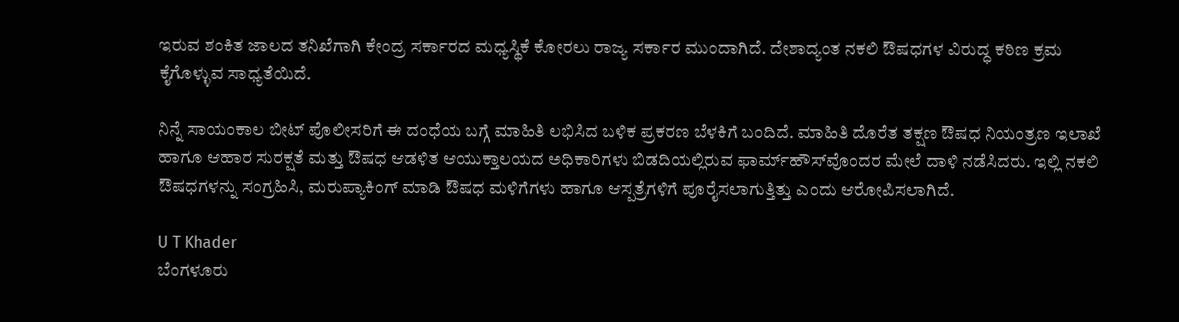ಇರುವ ಶಂಕಿತ ಜಾಲದ ತನಿಖೆಗಾಗಿ ಕೇಂದ್ರ ಸರ್ಕಾರದ ಮಧ್ಯಸ್ಥಿಕೆ ಕೋರಲು ರಾಜ್ಯ ಸರ್ಕಾರ ಮುಂದಾಗಿದೆ. ದೇಶಾದ್ಯಂತ ನಕಲಿ ಔಷಧಗಳ ವಿರುದ್ಧ ಕಠಿಣ ಕ್ರಮ ಕೈಗೊಳ್ಳುವ ಸಾಧ್ಯತೆಯಿದೆ.

ನಿನ್ನೆ ಸಾಯಂಕಾಲ ಬೀಟ್ ಪೊಲೀಸರಿಗೆ ಈ ದಂಧೆಯ ಬಗ್ಗೆ ಮಾಹಿತಿ ಲಭಿಸಿದ ಬಳಿಕ ಪ್ರಕರಣ ಬೆಳಕಿಗೆ ಬಂದಿದೆ. ಮಾಹಿತಿ ದೊರೆತ ತಕ್ಷಣ ಔಷಧ ನಿಯಂತ್ರಣ ಇಲಾಖೆ ಹಾಗೂ ಆಹಾರ ಸುರಕ್ಷತೆ ಮತ್ತು ಔಷಧ ಆಡಳಿತ ಆಯುಕ್ತಾಲಯದ ಅಧಿಕಾರಿಗಳು ಬಿಡದಿಯಲ್ಲಿರುವ ಫಾರ್ಮ್‌ಹೌಸ್‌ವೊಂದರ ಮೇಲೆ ದಾಳಿ ನಡೆಸಿದರು. ಇಲ್ಲಿ ನಕಲಿ ಔಷಧಗಳನ್ನು ಸಂಗ್ರಹಿಸಿ, ಮರುಪ್ಯಾಕಿಂಗ್ ಮಾಡಿ ಔಷಧ ಮಳಿಗೆಗಳು ಹಾಗೂ ಆಸ್ಪತ್ರೆಗಳಿಗೆ ಪೂರೈಸಲಾಗುತ್ತಿತ್ತು ಎಂದು ಆರೋಪಿಸಲಾಗಿದೆ.

U T Khader
ಬೆಂಗಳೂರು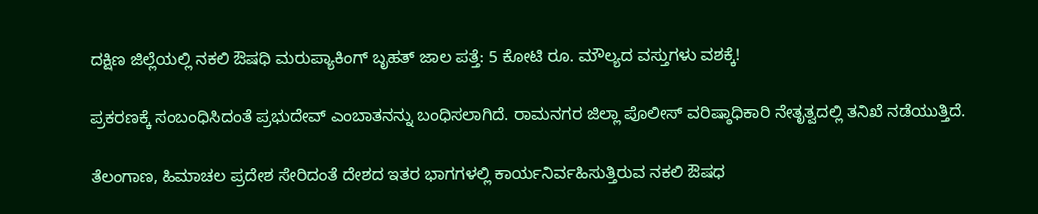ದಕ್ಷಿಣ ಜಿಲ್ಲೆಯಲ್ಲಿ ನಕಲಿ ಔಷಧಿ ಮರುಪ್ಯಾಕಿಂಗ್ ಬೃಹತ್ ಜಾಲ ಪತ್ತೆ: 5 ಕೋಟಿ ರೂ. ಮೌಲ್ಯದ ವಸ್ತುಗಳು ವಶಕ್ಕೆ!

ಪ್ರಕರಣಕ್ಕೆ ಸಂಬಂಧಿಸಿದಂತೆ ಪ್ರಭುದೇವ್ ಎಂಬಾತನನ್ನು ಬಂಧಿಸಲಾಗಿದೆ. ರಾಮನಗರ ಜಿಲ್ಲಾ ಪೊಲೀಸ್ ವರಿಷ್ಠಾಧಿಕಾರಿ ನೇತೃತ್ವದಲ್ಲಿ ತನಿಖೆ ನಡೆಯುತ್ತಿದೆ.

ತೆಲಂಗಾಣ, ಹಿಮಾಚಲ ಪ್ರದೇಶ ಸೇರಿದಂತೆ ದೇಶದ ಇತರ ಭಾಗಗಳಲ್ಲಿ ಕಾರ್ಯನಿರ್ವಹಿಸುತ್ತಿರುವ ನಕಲಿ ಔಷಧ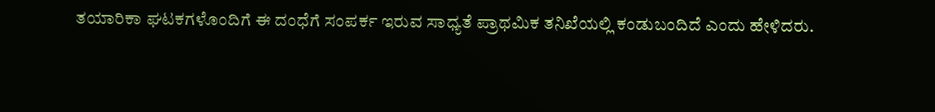ತಯಾರಿಕಾ ಘಟಕಗಳೊಂದಿಗೆ ಈ ದಂಧೆಗೆ ಸಂಪರ್ಕ ಇರುವ ಸಾಧ್ಯತೆ ಪ್ರಾಥಮಿಕ ತನಿಖೆಯಲ್ಲಿ ಕಂಡುಬಂದಿದೆ ಎಂದು ಹೇಳಿದರು.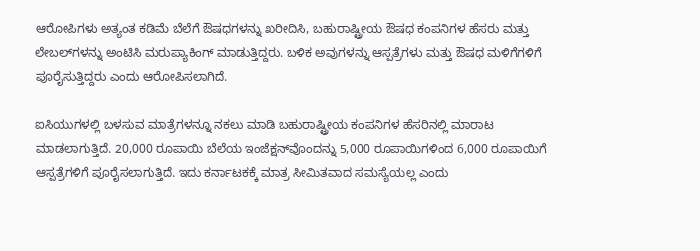ಆರೋಪಿಗಳು ಅತ್ಯಂತ ಕಡಿಮೆ ಬೆಲೆಗೆ ಔಷಧಗಳನ್ನು ಖರೀದಿಸಿ, ಬಹುರಾಷ್ಟ್ರೀಯ ಔಷಧ ಕಂಪನಿಗಳ ಹೆಸರು ಮತ್ತು ಲೇಬಲ್‌ಗಳನ್ನು ಅಂಟಿಸಿ ಮರುಪ್ಯಾಕಿಂಗ್ ಮಾಡುತ್ತಿದ್ದರು. ಬಳಿಕ ಅವುಗಳನ್ನು ಆಸ್ಪತ್ರೆಗಳು ಮತ್ತು ಔಷಧ ಮಳಿಗೆಗಳಿಗೆ ಪೂರೈಸುತ್ತಿದ್ದರು ಎಂದು ಆರೋಪಿಸಲಾಗಿದೆ.

ಐಸಿಯುಗಳಲ್ಲಿ ಬಳಸುವ ಮಾತ್ರೆಗಳನ್ನೂ ನಕಲು ಮಾಡಿ ಬಹುರಾಷ್ಟ್ರೀಯ ಕಂಪನಿಗಳ ಹೆಸರಿನಲ್ಲಿ ಮಾರಾಟ ಮಾಡಲಾಗುತ್ತಿದೆ. 20,000 ರೂಪಾಯಿ ಬೆಲೆಯ ಇಂಜೆಕ್ಷನ್‌ವೊಂದನ್ನು 5,000 ರೂಪಾಯಿಗಳಿಂದ 6,000 ರೂಪಾಯಿಗೆ ಆಸ್ಪತ್ರೆಗಳಿಗೆ ಪೂರೈಸಲಾಗುತ್ತಿದೆ. ಇದು ಕರ್ನಾಟಕಕ್ಕೆ ಮಾತ್ರ ಸೀಮಿತವಾದ ಸಮಸ್ಯೆಯಲ್ಲ ಎಂದು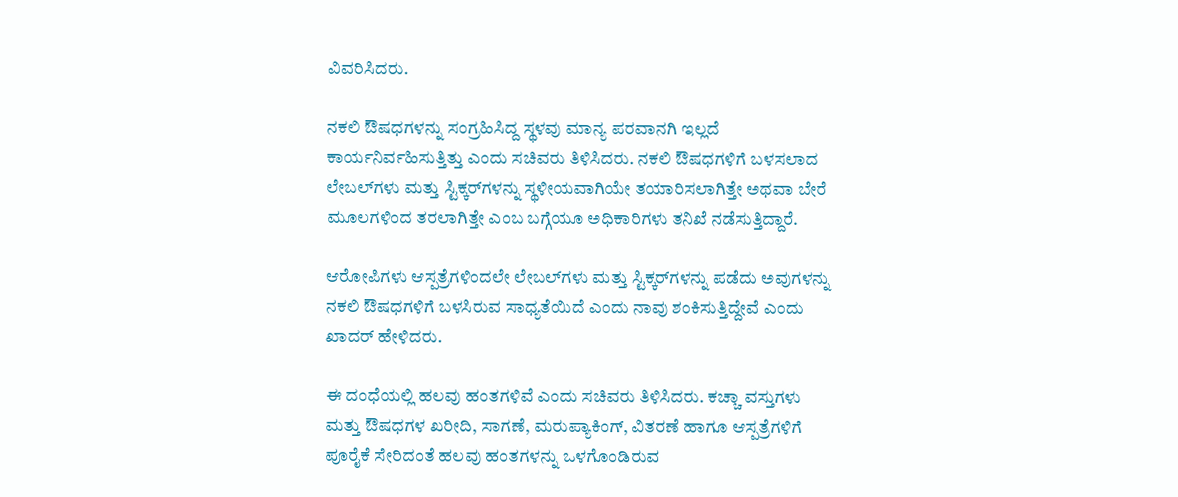ವಿವರಿಸಿದರು.

ನಕಲಿ ಔಷಧಗಳನ್ನು ಸಂಗ್ರಹಿಸಿದ್ದ ಸ್ಥಳವು ಮಾನ್ಯ ಪರವಾನಗಿ ಇಲ್ಲದೆ ಕಾರ್ಯನಿರ್ವಹಿಸುತ್ತಿತ್ತು ಎಂದು ಸಚಿವರು ತಿಳಿಸಿದರು. ನಕಲಿ ಔಷಧಗಳಿಗೆ ಬಳಸಲಾದ ಲೇಬಲ್‌ಗಳು ಮತ್ತು ಸ್ಟಿಕ್ಕರ್‌ಗಳನ್ನು ಸ್ಥಳೀಯವಾಗಿಯೇ ತಯಾರಿಸಲಾಗಿತ್ತೇ ಅಥವಾ ಬೇರೆ ಮೂಲಗಳಿಂದ ತರಲಾಗಿತ್ತೇ ಎಂಬ ಬಗ್ಗೆಯೂ ಅಧಿಕಾರಿಗಳು ತನಿಖೆ ನಡೆಸುತ್ತಿದ್ದಾರೆ.

ಆರೋಪಿಗಳು ಆಸ್ಪತ್ರೆಗಳಿಂದಲೇ ಲೇಬಲ್‌ಗಳು ಮತ್ತು ಸ್ಟಿಕ್ಕರ್‌ಗಳನ್ನು ಪಡೆದು ಅವುಗಳನ್ನು ನಕಲಿ ಔಷಧಗಳಿಗೆ ಬಳಸಿರುವ ಸಾಧ್ಯತೆಯಿದೆ ಎಂದು ನಾವು ಶಂಕಿಸುತ್ತಿದ್ದೇವೆ ಎಂದು ಖಾದರ್ ಹೇಳಿದರು.

ಈ ದಂಧೆಯಲ್ಲಿ ಹಲವು ಹಂತಗಳಿವೆ ಎಂದು ಸಚಿವರು ತಿಳಿಸಿದರು. ಕಚ್ಚಾ ವಸ್ತುಗಳು ಮತ್ತು ಔಷಧಗಳ ಖರೀದಿ, ಸಾಗಣೆ, ಮರುಪ್ಯಾಕಿಂಗ್, ವಿತರಣೆ ಹಾಗೂ ಆಸ್ಪತ್ರೆಗಳಿಗೆ ಪೂರೈಕೆ ಸೇರಿದಂತೆ ಹಲವು ಹಂತಗಳನ್ನು ಒಳಗೊಂಡಿರುವ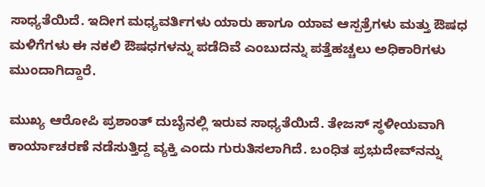ಸಾಧ್ಯತೆಯಿದೆ. ಇದೀಗ ಮಧ್ಯವರ್ತಿಗಳು ಯಾರು ಹಾಗೂ ಯಾವ ಆಸ್ಪತ್ರೆಗಳು ಮತ್ತು ಔಷಧ ಮಳಿಗೆಗಳು ಈ ನಕಲಿ ಔಷಧಗಳನ್ನು ಪಡೆದಿವೆ ಎಂಬುದನ್ನು ಪತ್ತೆಹಚ್ಚಲು ಅಧಿಕಾರಿಗಳು ಮುಂದಾಗಿದ್ದಾರೆ.

ಮುಖ್ಯ ಆರೋಪಿ ಪ್ರಶಾಂತ್ ದುಬೈನಲ್ಲಿ ಇರುವ ಸಾಧ್ಯತೆಯಿದೆ. ತೇಜಸ್ ಸ್ಥಳೀಯವಾಗಿ ಕಾರ್ಯಾಚರಣೆ ನಡೆಸುತ್ತಿದ್ದ ವ್ಯಕ್ತಿ ಎಂದು ಗುರುತಿಸಲಾಗಿದೆ. ಬಂಧಿತ ಪ್ರಭುದೇವ್‌ನನ್ನು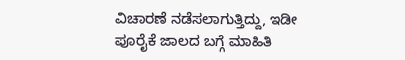ವಿಚಾರಣೆ ನಡೆಸಲಾಗುತ್ತಿದ್ದು, ಇಡೀ ಪೂರೈಕೆ ಜಾಲದ ಬಗ್ಗೆ ಮಾಹಿತಿ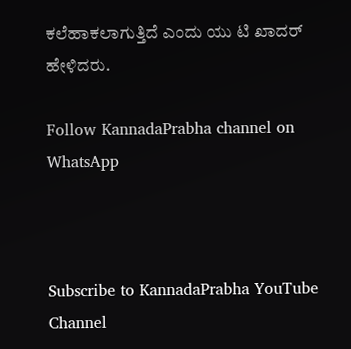ಕಲೆಹಾಕಲಾಗುತ್ತಿದೆ ಎಂದು ಯು ಟಿ ಖಾದರ್ ಹೇಳಿದರು.

Follow KannadaPrabha channel on WhatsApp



Subscribe to KannadaPrabha YouTube Channel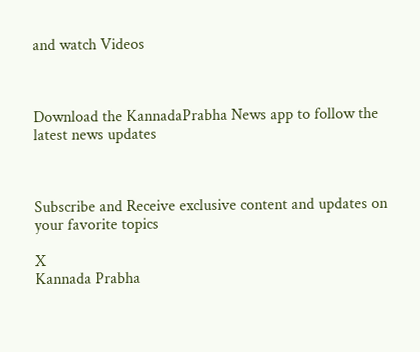and watch Videos



Download the KannadaPrabha News app to follow the latest news updates



Subscribe and Receive exclusive content and updates on your favorite topics

X
Kannada Prabha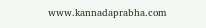www.kannadaprabha.com